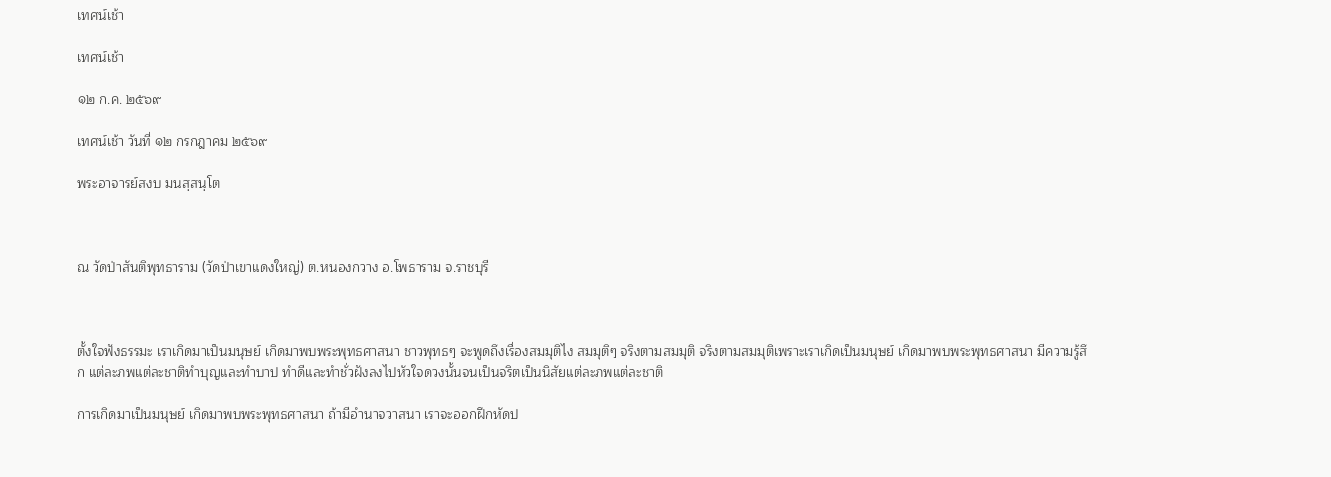เทศน์เช้า

เทศน์เช้า

๑๒ ก.ค. ๒๕๖๙

เทศน์เช้า วันที่ ๑๒ กรกฎาคม ๒๕๖๙

พระอาจารย์สงบ มนสฺสนฺโต



ณ วัดป่าสันติพุทธาราม (วัดป่าเขาแดงใหญ่) ต.หนองกวาง อ.โพธาราม จ.ราชบุรี



ตั้งใจฟังธรรมะ เราเกิดมาเป็นมนุษย์ เกิดมาพบพระพุทธศาสนา ชาวพุทธๆ จะพูดถึงเรื่องสมมุติไง สมมุติๆ จริงตามสมมุติ จริงตามสมมุติเพราะเราเกิดเป็นมนุษย์ เกิดมาพบพระพุทธศาสนา มีความรู้สึก แต่ละภพแต่ละชาติทำบุญและทำบาป ทำดีและทำชั่วฝังลงไปหัวใจดวงนั้นจนเป็นจริตเป็นนิสัยแต่ละภพแต่ละชาติ

การเกิดมาเป็นมนุษย์ เกิดมาพบพระพุทธศาสนา ถ้ามีอำนาจวาสนา เราจะออกฝึกหัดป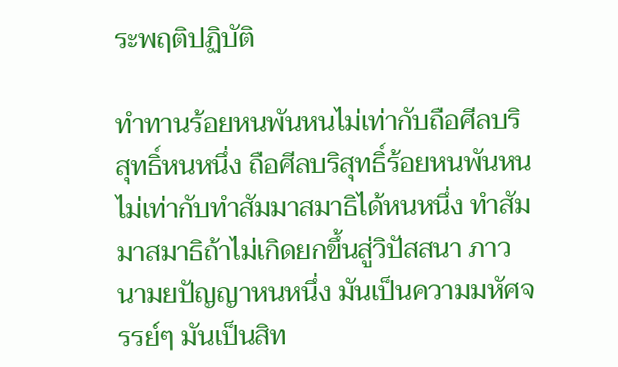ระพฤติปฏิบัติ

ทำทานร้อยหนพันหนไม่เท่ากับถือศีลบริสุทธิ์หนหนึ่ง ถือศีลบริสุทธิ์ร้อยหนพันหนไม่เท่ากับทำสัมมาสมาธิได้หนหนึ่ง ทำสัมมาสมาธิถ้าไม่เกิดยกขึ้นสู่วิปัสสนา ภาวนามยปัญญาหนหนึ่ง มันเป็นความมหัศจรรย์ๆ มันเป็นสิท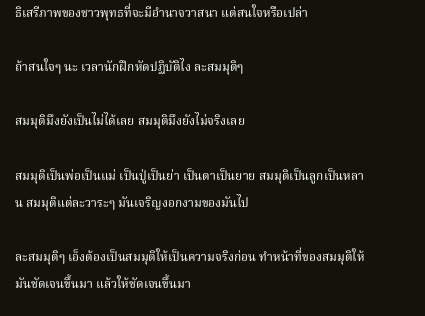ธิเสรีภาพของชาวพุทธที่จะมีอำนาจวาสนา แต่สนใจหรือเปล่า

ถ้าสนใจๆ นะ เวลานักฝึกหัดปฏิบัติไง ละสมมุติๆ

สมมุติมึงยังเป็นไม่ได้เลย สมมุติมึงยังไม่จริงเลย

สมมุติเป็นพ่อเป็นแม่ เป็นปู่เป็นย่า เป็นตาเป็นยาย สมมุติเป็นลูกเป็นหลาน สมมุติแต่ละวาระๆ มันเจริญงอกงามของมันไป

ละสมมุติๆ เอ็งต้องเป็นสมมุติให้เป็นความจริงก่อน ทำหน้าที่ของสมมุติให้มันชัดเจนขึ้นมา แล้วให้ชัดเจนขึ้นมา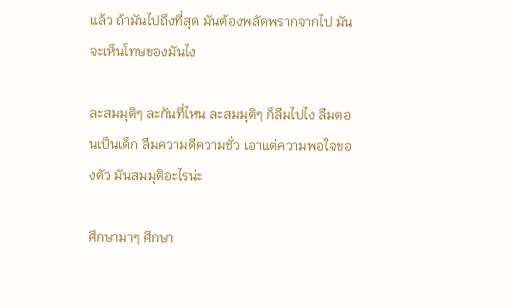แล้ว ถ้ามันไปถึงที่สุด มันต้องพลัดพรากจากไป มันจะเห็นโทษของมันไง

ละสมมุติๆ ละกันที่ไหน ละสมมุติๆ ก็ลืมไปไง ลืมตอนเป็นเด็ก ลืมความดีความชั่ว เอาแต่ความพอใจของตัว มันสมมุติอะไรน่ะ

ศึกษามาๆ ศึกษา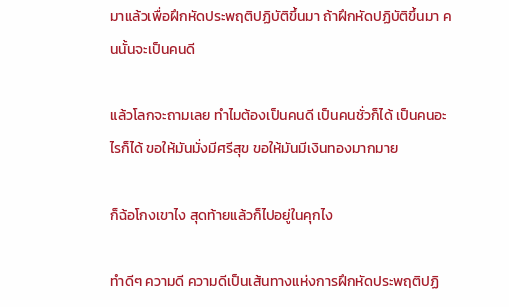มาแล้วเพื่อฝึกหัดประพฤติปฏิบัติขึ้นมา ถ้าฝึกหัดปฏิบัติขึ้นมา คนนั้นจะเป็นคนดี

แล้วโลกจะถามเลย ทำไมต้องเป็นคนดี เป็นคนชั่วก็ได้ เป็นคนอะไรก็ได้ ขอให้มันมั่งมีศรีสุข ขอให้มันมีเงินทองมากมาย

ก็ฉ้อโกงเขาไง สุดท้ายแล้วก็ไปอยู่ในคุกไง

ทำดีๆ ความดี ความดีเป็นเส้นทางแห่งการฝึกหัดประพฤติปฏิ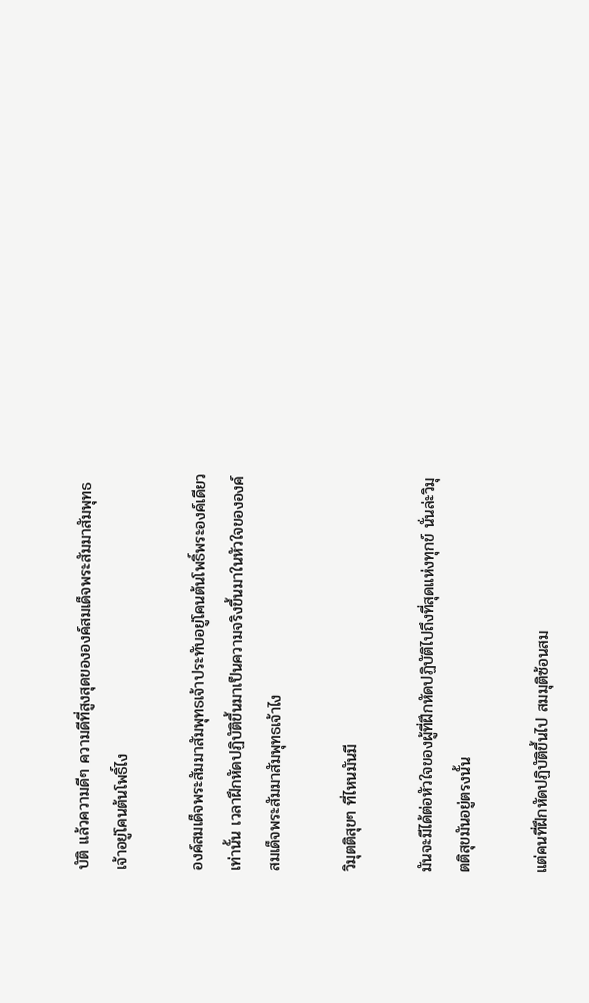บัติ แล้วความดีๆ ความดีที่สูงสุดขององค์สมเด็จพระสัมมาสัมพุทธเจ้าอยู่โคนต้นโพธิ์ไง

องค์สมเด็จพระสัมมาสัมพุทธเจ้าประทับอยู่โคนต้นโพธิ์พระองค์เดียวเท่านั้น เวลาฝึกหัดปฏิบัติขึ้นมาเป็นความจริงขึ้นมาในหัวใจขององค์สมเด็จพระสัมมาสัมพุทธเจ้าไง

วิมุตติสุขๆ ที่ไหนมันมี

มันจะมีได้ต่อหัวใจของผู้ที่ฝึกหัดปฏิบัติไปถึงที่สุดแห่งทุกข์ นั่นล่ะวิมุตติสุขมันอยู่ตรงนั้น

แต่คนที่ฝึกหัดปฏิบัติขึ้นไป สมมุติซ้อนสม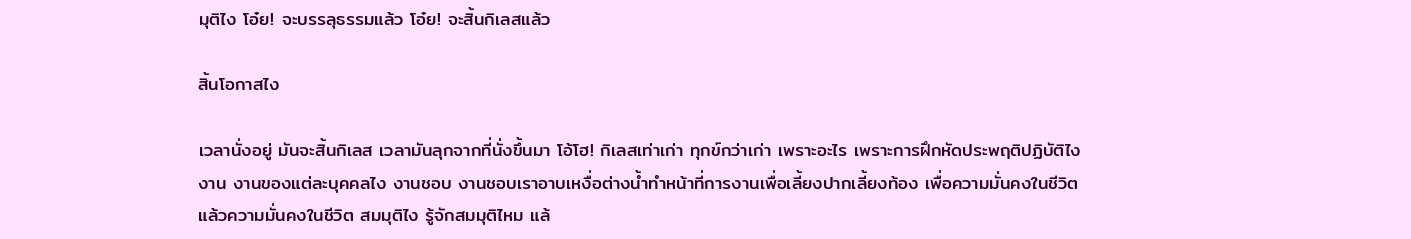มุติไง โอ๋ย! จะบรรลุธรรมแล้ว โอ๋ย! จะสิ้นกิเลสแล้ว

สิ้นโอกาสไง

เวลานั่งอยู่ มันจะสิ้นกิเลส เวลามันลุกจากที่นั่งขึ้นมา โอ้โฮ! กิเลสเท่าเก่า ทุกข์กว่าเก่า เพราะอะไร เพราะการฝึกหัดประพฤติปฏิบัติไง งาน งานของแต่ละบุคคลไง งานชอบ งานชอบเราอาบเหงื่อต่างน้ำทำหน้าที่การงานเพื่อเลี้ยงปากเลี้ยงท้อง เพื่อความมั่นคงในชีวิต แล้วความมั่นคงในชีวิต สมมุติไง รู้จักสมมุติไหม แล้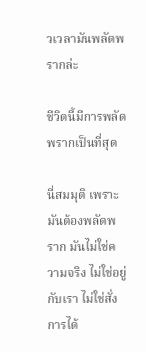วเวลามันพลัดพรากล่ะ

ชีวิตนี้มีการพลัดพรากเป็นที่สุด

นี่สมมุติ เพราะมันต้องพลัดพราก มันไม่ใช่ความจริง ไม่ใช่อยู่กับเรา ไม่ใช่สั่งการได้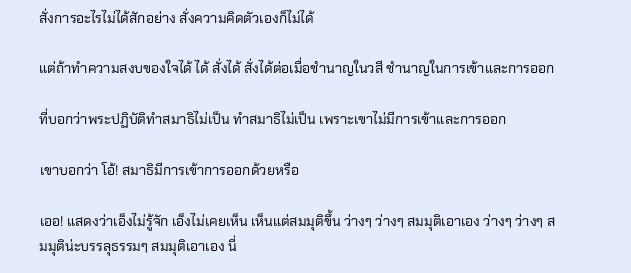สั่งการอะไรไม่ได้สักอย่าง สั่งความคิดตัวเองก็ไม่ได้

แต่ถ้าทำความสงบของใจได้ ได้ สั่งได้ สั่งได้ต่อเมื่อชำนาญในวสี ชำนาญในการเข้าและการออก

ที่บอกว่าพระปฏิบัติทำสมาธิไม่เป็น ทำสมาธิไม่เป็น เพราะเขาไม่มีการเข้าและการออก

เขาบอกว่า โอ้! สมาธิมีการเข้าการออกด้วยหรือ

เออ! แสดงว่าเอ็งไม่รู้จัก เอ็งไม่เคยเห็น เห็นแต่สมมุติขึ้น ว่างๆ ว่างๆ สมมุติเอาเอง ว่างๆ ว่างๆ สมมุติน่ะบรรลุธรรมๆ สมมุติเอาเอง นี่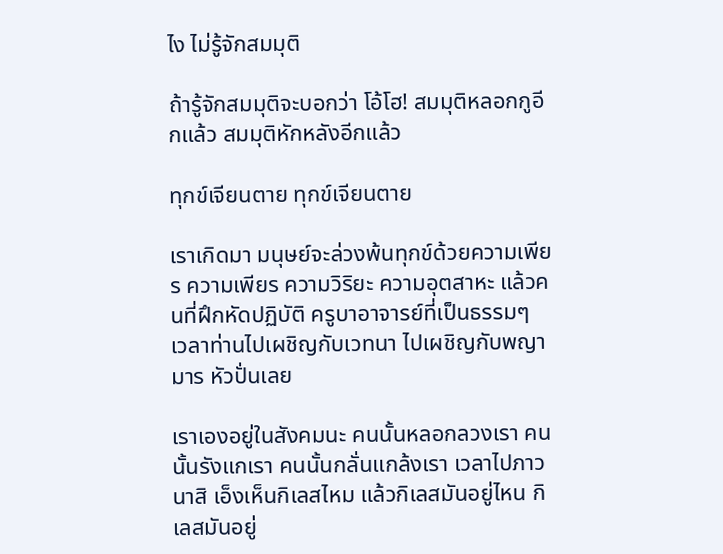ไง ไม่รู้จักสมมุติ

ถ้ารู้จักสมมุติจะบอกว่า โอ้โฮ! สมมุติหลอกกูอีกแล้ว สมมุติหักหลังอีกแล้ว

ทุกข์เจียนตาย ทุกข์เจียนตาย

เราเกิดมา มนุษย์จะล่วงพ้นทุกข์ด้วยความเพียร ความเพียร ความวิริยะ ความอุตสาหะ แล้วคนที่ฝึกหัดปฏิบัติ ครูบาอาจารย์ที่เป็นธรรมๆ เวลาท่านไปเผชิญกับเวทนา ไปเผชิญกับพญามาร หัวปั่นเลย

เราเองอยู่ในสังคมนะ คนนั้นหลอกลวงเรา คนนั้นรังแกเรา คนนั้นกลั่นแกล้งเรา เวลาไปภาวนาสิ เอ็งเห็นกิเลสไหม แล้วกิเลสมันอยู่ไหน กิเลสมันอยู่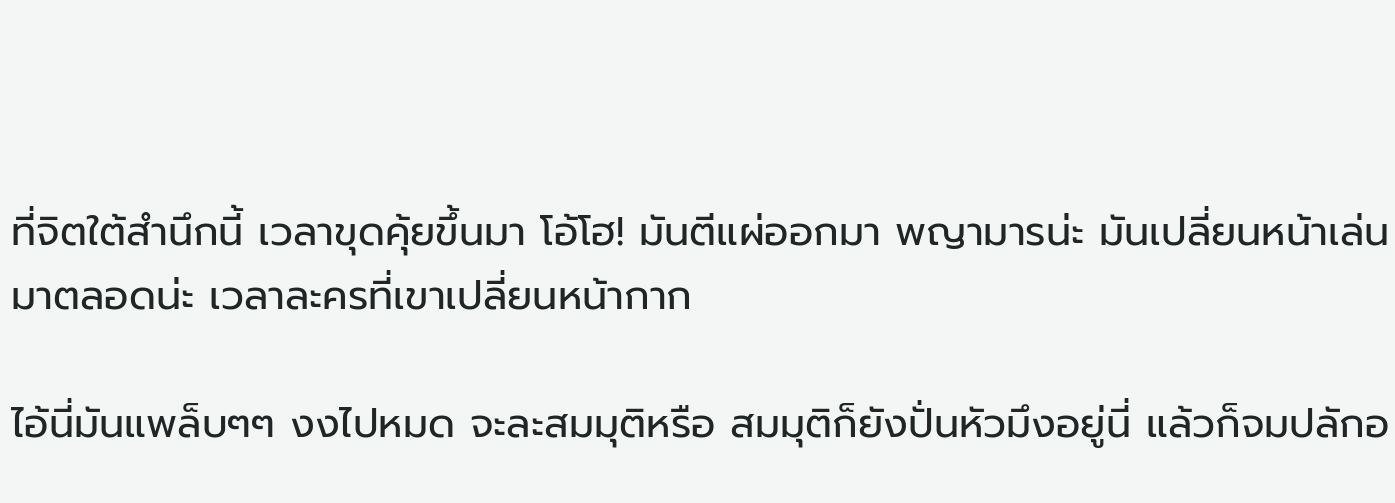ที่จิตใต้สำนึกนี้ เวลาขุดคุ้ยขึ้นมา โอ้โฮ! มันตีแผ่ออกมา พญามารน่ะ มันเปลี่ยนหน้าเล่นมาตลอดน่ะ เวลาละครที่เขาเปลี่ยนหน้ากาก

ไอ้นี่มันแพล็บๆๆ งงไปหมด จะละสมมุติหรือ สมมุติก็ยังปั่นหัวมึงอยู่นี่ แล้วก็จมปลักอ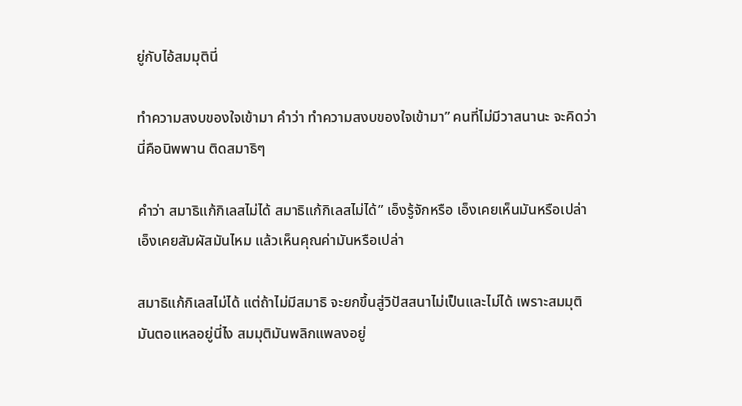ยู่กับไอ้สมมุตินี่

ทำความสงบของใจเข้ามา คำว่า ทำความสงบของใจเข้ามา” คนที่ไม่มีวาสนานะ จะคิดว่านี่คือนิพพาน ติดสมาธิๆ

คำว่า สมาธิแก้กิเลสไม่ได้ สมาธิแก้กิเลสไม่ได้” เอ็งรู้จักหรือ เอ็งเคยเห็นมันหรือเปล่า เอ็งเคยสัมผัสมันไหม แล้วเห็นคุณค่ามันหรือเปล่า

สมาธิแก้กิเลสไม่ได้ แต่ถ้าไม่มีสมาธิ จะยกขึ้นสู่วิปัสสนาไม่เป็นและไม่ได้ เพราะสมมุติมันตอแหลอยู่นี่ไง สมมุติมันพลิกแพลงอยู่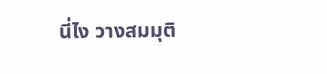นี่ไง วางสมมุติ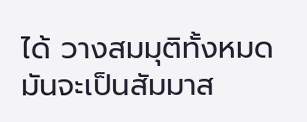ได้ วางสมมุติทั้งหมด มันจะเป็นสัมมาส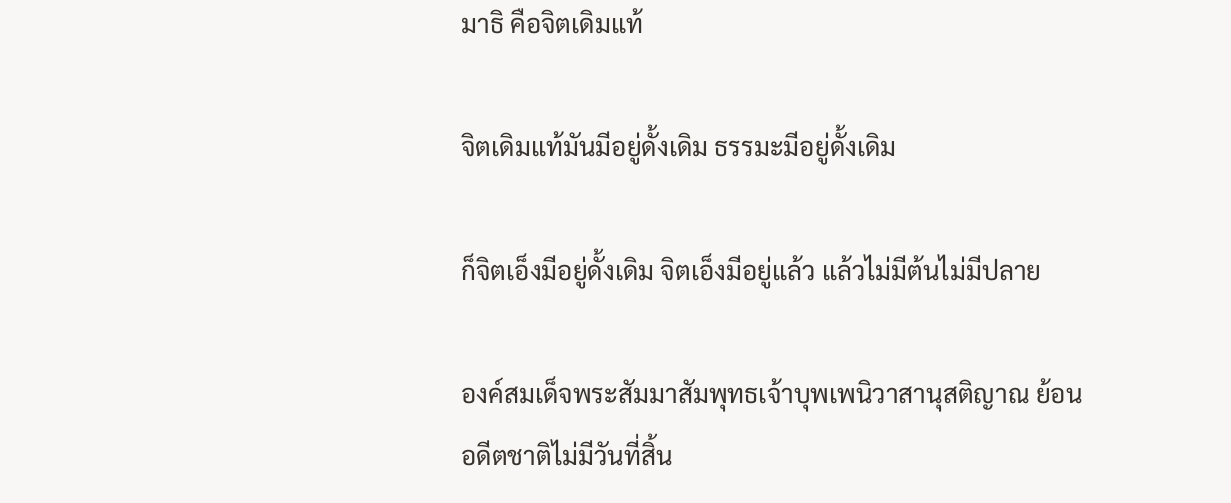มาธิ คือจิตเดิมแท้

จิตเดิมแท้มันมีอยู่ดั้งเดิม ธรรมะมีอยู่ดั้งเดิม

ก็จิตเอ็งมีอยู่ดั้งเดิม จิตเอ็งมีอยู่แล้ว แล้วไม่มีต้นไม่มีปลาย

องค์สมเด็จพระสัมมาสัมพุทธเจ้าบุพเพนิวาสานุสติญาณ ย้อนอดีตชาติไม่มีวันที่สิ้น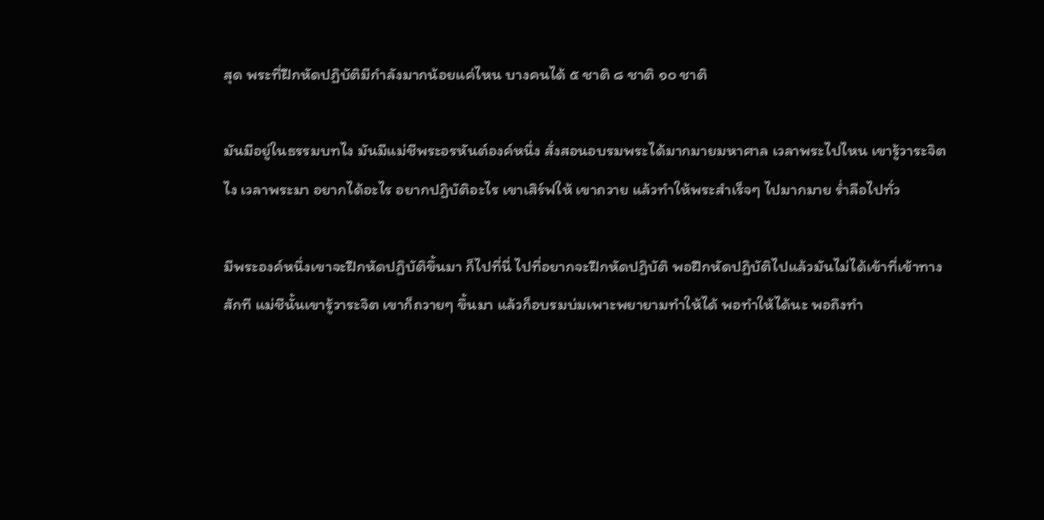สุด พระที่ฝึกหัดปฏิบัติมีกำลังมากน้อยแค่ไหน บางคนได้ ๕ ชาติ ๘ ชาติ ๑๐ ชาติ

มันมีอยู่ในธรรมบทไง มันมีแม่ชีพระอรหันต์องค์หนึ่ง สั่งสอนอบรมพระได้มากมายมหาศาล เวลาพระไปไหน เขารู้วาระจิตไง เวลาพระมา อยากได้อะไร อยากปฏิบัติอะไร เขาเสิร์ฟให้ เขาถวาย แล้วทำให้พระสำเร็จๆ ไปมากมาย ร่ำลือไปทั่ว

มีพระองค์หนึ่งเขาจะฝึกหัดปฏิบัติขึ้นมา ก็ไปที่นี่ ไปที่อยากจะฝึกหัดปฏิบัติ พอฝึกหัดปฏิบัติไปแล้วมันไม่ได้เข้าที่เข้าทางสักที แม่ชีนั้นเขารู้วาระจิต เขาก็ถวายๆ ขึ้นมา แล้วก็อบรมบ่มเพาะพยายามทำให้ได้ พอทำให้ได้นะ พอถึงทำ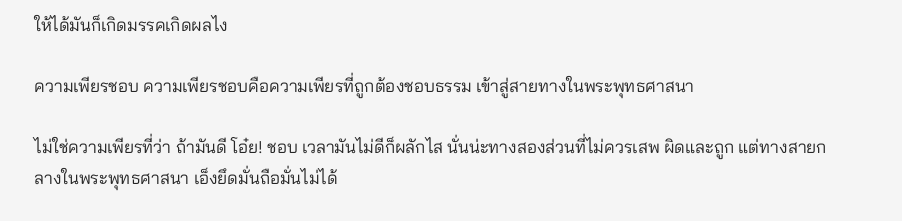ให้ได้มันก็เกิดมรรคเกิดผลไง

ความเพียรชอบ ความเพียรชอบคือความเพียรที่ถูกต้องชอบธรรม เข้าสู่สายทางในพระพุทธศาสนา

ไม่ใช่ความเพียรที่ว่า ถ้ามันดี โอ๋ย! ชอบ เวลามันไม่ดีก็ผลักไส นั่นน่ะทางสองส่วนที่ไม่ควรเสพ ผิดและถูก แต่ทางสายกลางในพระพุทธศาสนา เอ็งยึดมั่นถือมั่นไม่ได้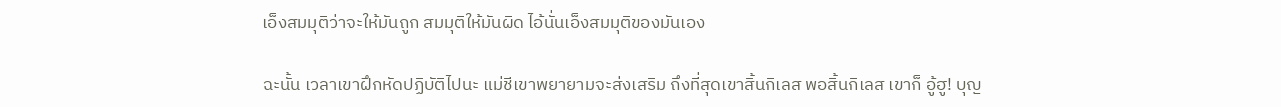เอ็งสมมุติว่าจะให้มันถูก สมมุติให้มันผิด ไอ้นั่นเอ็งสมมุติของมันเอง

ฉะนั้น เวลาเขาฝึกหัดปฏิบัติไปนะ แม่ชีเขาพยายามจะส่งเสริม ถึงที่สุดเขาสิ้นกิเลส พอสิ้นกิเลส เขาก็ อู้ฮู! บุญ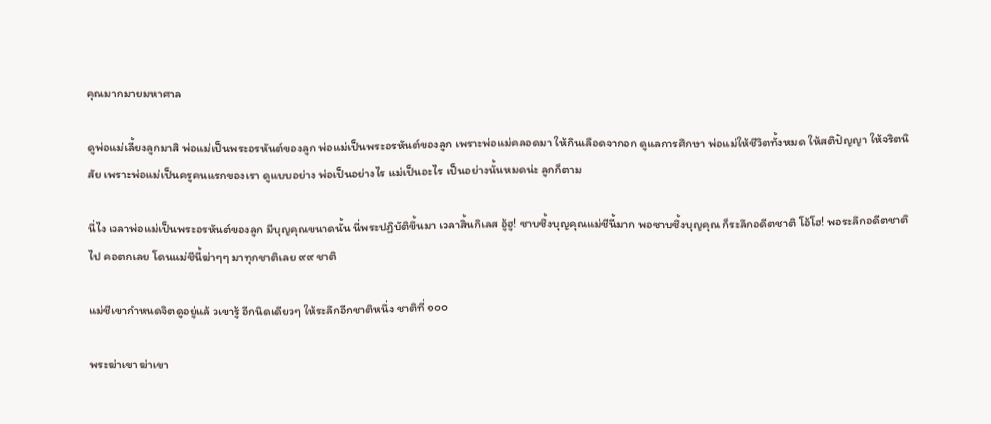คุณมากมายมหาศาล

ดูพ่อแม่เลี้ยงลูกมาสิ พ่อแม่เป็นพระอรหันต์ของลูก พ่อแม่เป็นพระอรหันต์ของลูก เพราะพ่อแม่คลอดมา ให้กินเลือดจากอก ดูแลการศึกษา พ่อแม่ให้ชีวิตทั้งหมด ให้สติปัญญา ให้จริตนิสัย เพราะพ่อแม่เป็นครูคนแรกของเรา ดูแบบอย่าง พ่อเป็นอย่างไร แม่เป็นอะไร เป็นอย่างนั้นหมดน่ะ ลูกก็ตาม

นี่ไง เวลาพ่อแม่เป็นพระอรหันต์ของลูก มีบุญคุณขนาดนั้น นี่พระปฏิบัติขึ้นมา เวลาสิ้นกิเลส อู้ฮู! ซาบซึ้งบุญคุณแม่ชีนี้มาก พอซาบซึ้งบุญคุณ ก็ระลึกอดีตชาติ โอ้โฮ! พอระลึกอดีตชาติไป คอตกเลย โดนแม่ชีนี้ฆ่าๆๆ มาทุกชาติเลย ๙๙ ชาติ

แม่ชีเขากำหนดจิตดูอยู่แล้ วเขารู้ อีกนิดเดียวๆ ให้ระลึกอีกชาติหนึ่ง ชาติที่ ๑๐๐

พระฆ่าเขา ฆ่าเขา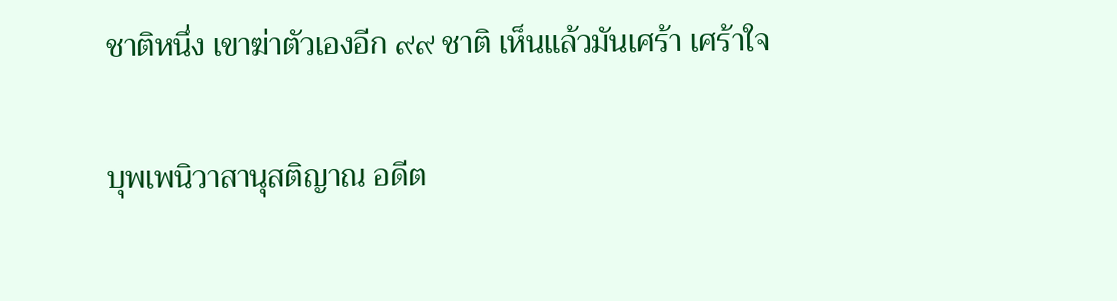ชาติหนึ่ง เขาฆ่าตัวเองอีก ๙๙ ชาติ เห็นแล้วมันเศร้า เศร้าใจ

บุพเพนิวาสานุสติญาณ อดีต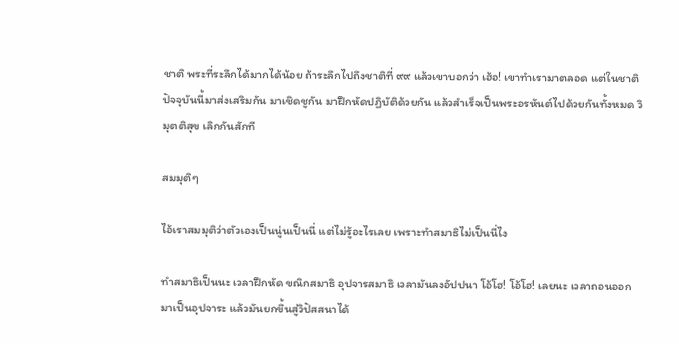ชาติ พระที่ระลึกได้มากได้น้อย ถ้าระลึกไปถึงชาติที่ ๙๙ แล้วเขาบอกว่า เฮ้อ! เขาทำเรามาตลอด แต่ในชาติปัจจุบันนี้มาส่งเสริมกัน มาเชิดชูกัน มาฝึกหัดปฏิบัติด้วยกัน แล้วสำเร็จเป็นพระอรหันต์ไปด้วยกันทั้งหมด วิมุตติสุข เลิกกันสักที

สมมุติๆ

ไอ้เราสมมุติว่าตัวเองเป็นนู่นเป็นนี่ แต่ไม่รู้อะไรเลย เพราะทำสมาธิไม่เป็นนี่ไง

ทำสมาธิเป็นนะ เวลาฝึกหัด ขณิกสมาธิ อุปจารสมาธิ เวลามันลงอัปปนา โอ้โฮ! โอ้โฮ! เลยนะ เวลาถอนออกมาเป็นอุปจาระ แล้วมันยกขึ้นสู่วิปัสสนาได้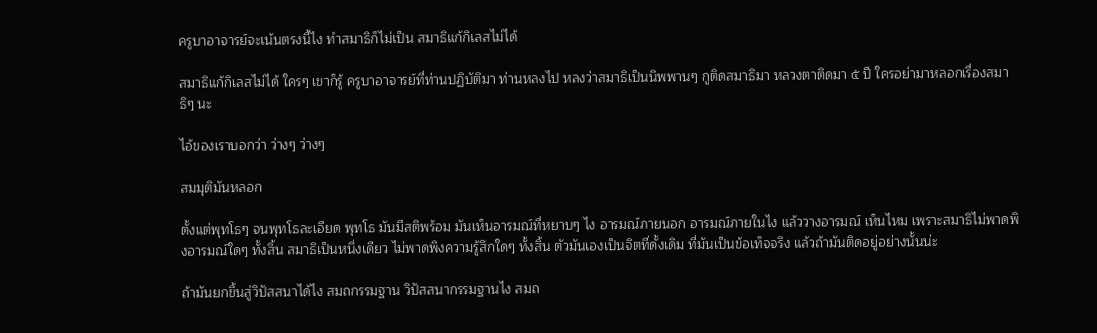ครูบาอาจารย์จะเน้นตรงนี้ไง ทำสมาธิก็ไม่เป็น สมาธิแก้กิเลสไม่ได้

สมาธิแก้กิเลสไม่ได้ ใครๆ เขาก็รู้ ครูบาอาจารย์ที่ท่านปฏิบัติมา ท่านหลงไป หลงว่าสมาธิเป็นนิพพานๆ กูติดสมาธิมา หลวงตาติดมา ๕ ปี ใครอย่ามาหลอกเรื่องสมาธิๆ นะ

ไอ้ของเราบอกว่า ว่างๆ ว่างๆ

สมมุติมันหลอก

ตั้งแต่พุทโธๆ จนพุทโธละเอียด พุทโธ มันมีสติพร้อม มันเห็นอารมณ์ที่หยาบๆ ไง อารมณ์ภายนอก อารมณ์ภายในไง แล้ววางอารมณ์ เห็นไหม เพราะสมาธิไม่พาดพิงอารมณ์ใดๆ ทั้งสิ้น สมาธิเป็นหนึ่งเดียว ไม่พาดพิงความรู้สึกใดๆ ทั้งสิ้น ตัวมันเองเป็นจิตที่ดั้งเดิม ที่มันเป็นข้อเท็จจริง แล้วถ้ามันติดอยู่อย่างนั้นน่ะ

ถ้ามันยกขึ้นสู่วิปัสสนาได้ไง สมถกรรมฐาน วิปัสสนากรรมฐานไง สมถ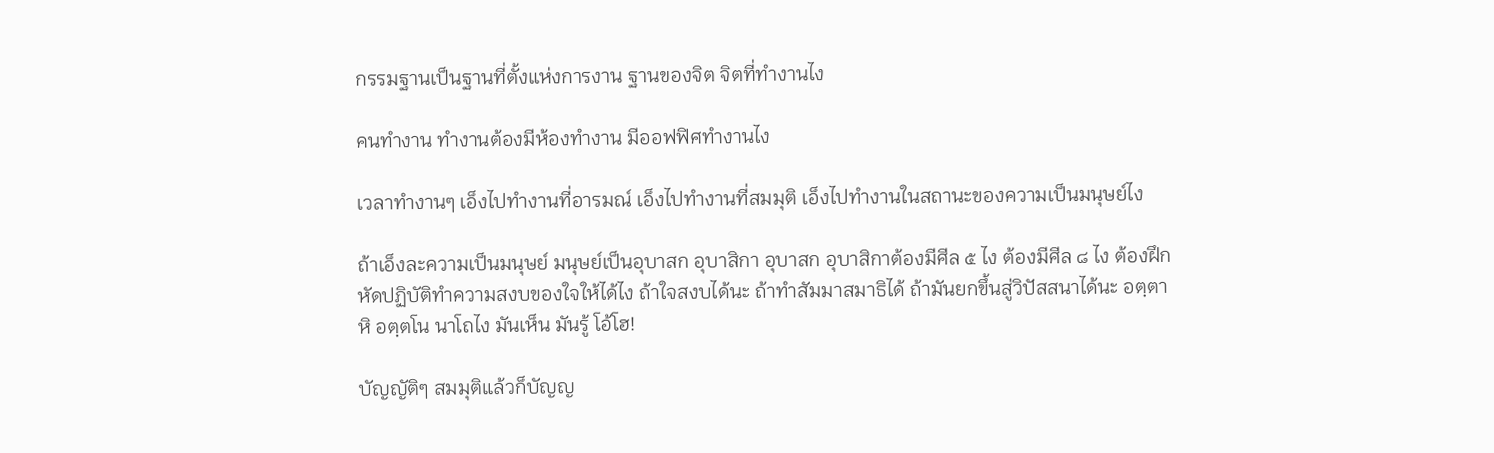กรรมฐานเป็นฐานที่ตั้งแห่งการงาน ฐานของจิต จิตที่ทำงานไง

คนทำงาน ทำงานต้องมีห้องทำงาน มีออฟฟิศทำงานไง

เวลาทำงานๆ เอ็งไปทำงานที่อารมณ์ เอ็งไปทำงานที่สมมุติ เอ็งไปทำงานในสถานะของความเป็นมนุษย์ไง

ถ้าเอ็งละความเป็นมนุษย์ มนุษย์เป็นอุบาสก อุบาสิกา อุบาสก อุบาสิกาต้องมีศีล ๕ ไง ต้องมีศีล ๘ ไง ต้องฝึกหัดปฏิบัติทำความสงบของใจให้ได้ไง ถ้าใจสงบได้นะ ถ้าทำสัมมาสมาธิได้ ถ้ามันยกขึ้นสู่วิปัสสนาได้นะ อตฺตา หิ อตฺตโน นาโถไง มันเห็น มันรู้ โอ้โฮ!

บัญญัติๆ สมมุติแล้วก็บัญญ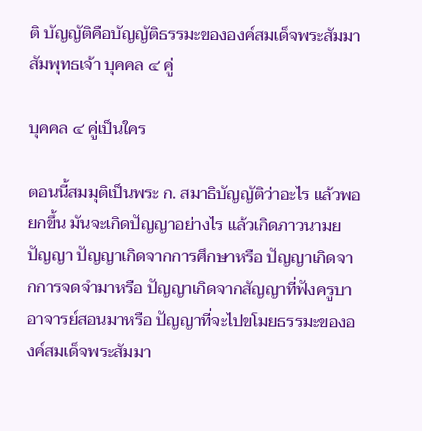ติ บัญญัติคือบัญญัติธรรมะขององค์สมเด็จพระสัมมาสัมพุทธเจ้า บุคคล ๔ คู่

บุคคล ๔ คู่เป็นใคร

ตอนนี้สมมุติเป็นพระ ก. สมาธิบัญญัติว่าอะไร แล้วพอยกขึ้น มันจะเกิดปัญญาอย่างไร แล้วเกิดภาวนามยปัญญา ปัญญาเกิดจากการศึกษาหรือ ปัญญาเกิดจากการจดจำมาหรือ ปัญญาเกิดจากสัญญาที่ฟังครูบาอาจารย์สอนมาหรือ ปัญญาที่จะไปขโมยธรรมะขององค์สมเด็จพระสัมมา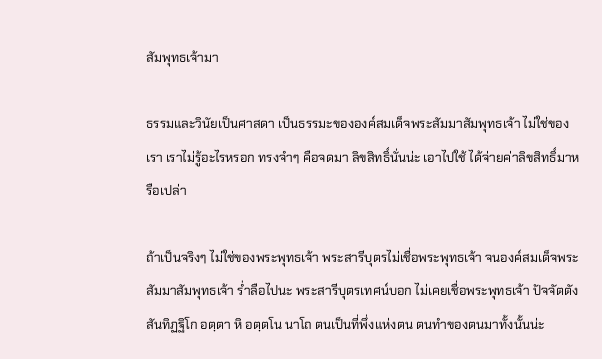สัมพุทธเจ้ามา

ธรรมและวินัยเป็นศาสดา เป็นธรรมะขององค์สมเด็จพระสัมมาสัมพุทธเจ้า ไม่ใช่ของเรา เราไม่รู้อะไรหรอก ทรงจำๆ คือจดมา ลิขสิทธิ์นั่นน่ะ เอาไปใช้ ได้จ่ายค่าลิขสิทธิ์มาหรือเปล่า

ถ้าเป็นจริงๆ ไม่ใช่ของพระพุทธเจ้า พระสารีบุตรไม่เชื่อพระพุทธเจ้า จนองค์สมเด็จพระสัมมาสัมพุทธเจ้า ร่ำลือไปนะ พระสารีบุตรเทศน์บอก ไม่เคยเชื่อพระพุทธเจ้า ปัจจัตตัง สันทิฏฐิโก อตฺตา หิ อตฺตโน นาโถ ตนเป็นที่พึ่งแห่งตน ตนทำของตนมาทั้งนั้นน่ะ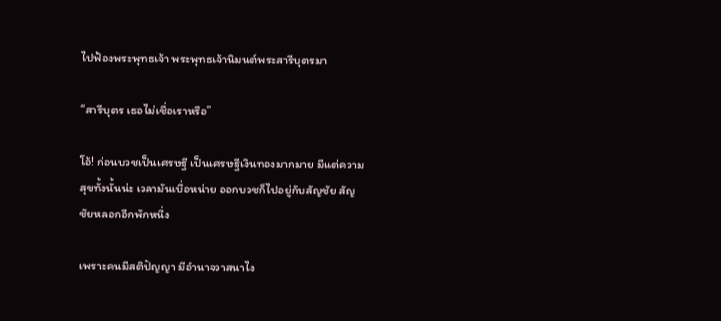ไปฟ้องพระพุทธเจ้า พระพุทธเจ้านิมนต์พระสารีบุตรมา

“สารีบุตร เธอไม่เชื่อเราหรือ”

โอ้! ก่อนบวชเป็นเศรษฐี เป็นเศรษฐีเงินทองมากมาย มีแต่ความสุขทั้งนั้นน่ะ เวลามันเบื่อหน่าย ออกบวชก็ไปอยู่กับสัญชัย สัญชัยหลอกอีกพักหนึ่ง

เพราะคนมีสติปัญญา มีอำนาจวาสนาไง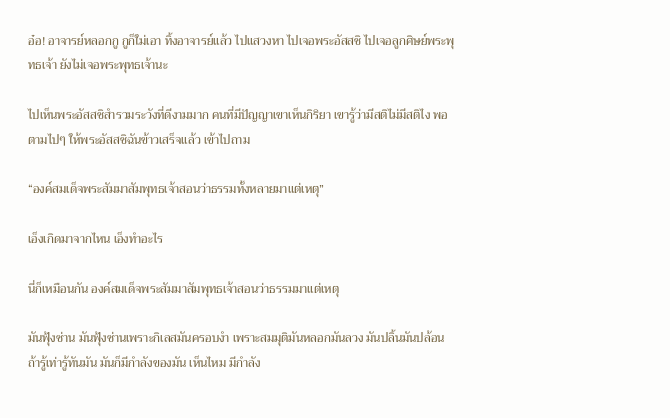อ๋อ! อาจารย์หลอกกู กูก็ใม่เอา ทิ้งอาจารย์แล้ว ไปแสวงหา ไปเจอพระอัสสชิ ไปเจอลูกศิษย์พระพุทธเจ้า ยังไม่เจอพระพุทธเจ้านะ

ไปเห็นพระอัสสชิสำรวมระวังที่ดีงามมาก คนที่มีปัญญาเขาเห็นกิริยา เขารู้ว่ามีสติไม่มีสติไง พอตามไปๆ ให้พระอัสสชิฉันข้าวเสร็จแล้ว เข้าไปถาม

“องค์สมเด็จพระสัมมาสัมพุทธเจ้าสอนว่าธรรมทั้งหลายมาแต่เหตุ”

เอ็งเกิดมาจากไหน เอ็งทำอะไร

นี่ก็เหมือนกัน องค์สมเด็จพระสัมมาสัมพุทธเจ้าสอนว่าธรรมมาแต่เหตุ

มันฟุ้งซ่าน มันฟุ้งซ่านเพราะกิเลสมันครอบงำ เพราะสมมุติมันหลอกมันลวง มันปลิ้นมันปล้อน ถ้ารู้เท่ารู้ทันมัน มันก็มีกำลังของมัน เห็นไหม มีกำลัง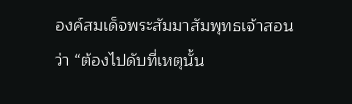องค์สมเด็จพระสัมมาสัมพุทธเจ้าสอนว่า “ต้องไปดับที่เหตุนั้น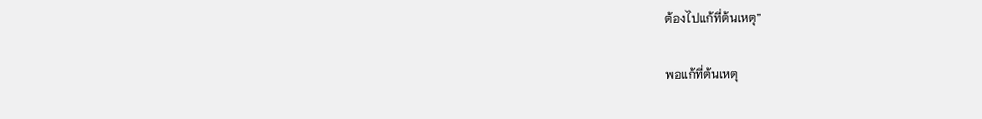ต้องไปแก้ที่ต้นเหตุ”

พอแก้ที่ต้นเหตุ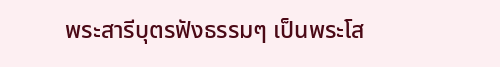พระสารีบุตรฟังธรรมๆ เป็นพระโส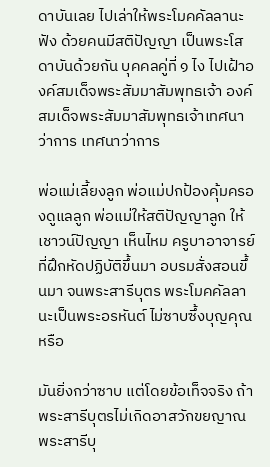ดาบันเลย ไปเล่าให้พระโมคคัลลานะฟัง ด้วยคนมีสติปัญญา เป็นพระโสดาบันด้วยกัน บุคคลคู่ที่ ๑ ไง ไปเฝ้าองค์สมเด็จพระสัมมาสัมพุทธเจ้า องค์สมเด็จพระสัมมาสัมพุทธเจ้าเทศนาว่าการ เทศนาว่าการ

พ่อแม่เลี้ยงลูก พ่อแม่ปกป้องคุ้มครองดูแลลูก พ่อแม่ให้สติปัญญาลูก ให้เชาวน์ปัญญา เห็นไหม ครูบาอาจารย์ที่ฝึกหัดปฏิบัติขึ้นมา อบรมสั่งสอนขึ้นมา จนพระสารีบุตร พระโมคคัลลานะเป็นพระอรหันต์ ไม่ซาบซึ้งบุญคุณหรือ

มันยิ่งกว่าซาบ แต่โดยข้อเท็จจริง ถ้าพระสารีบุตรไม่เกิดอาสวักขยญาณ พระสารีบุ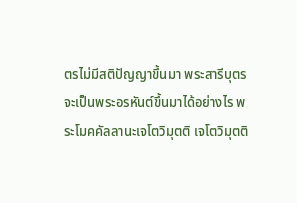ตรไม่มีสติปัญญาขึ้นมา พระสารีบุตรจะเป็นพระอรหันต์ขึ้นมาได้อย่างไร พระโมคคัลลานะเจโตวิมุตติ เจโตวิมุตติ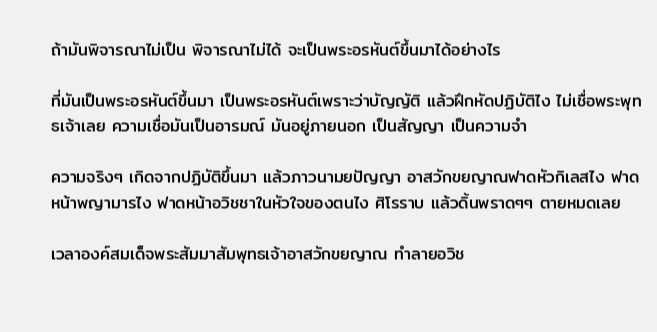ถ้ามันพิจารณาไม่เป็น พิจารณาไม่ได้ จะเป็นพระอรหันต์ขึ้นมาได้อย่างไร

ที่มันเป็นพระอรหันต์ขึ้นมา เป็นพระอรหันต์เพราะว่าบัญญัติ แล้วฝึกหัดปฏิบัติไง ไม่เชื่อพระพุทธเจ้าเลย ความเชื่อมันเป็นอารมณ์ มันอยู่ภายนอก เป็นสัญญา เป็นความจำ

ความจริงๆ เกิดจากปฏิบัติขึ้นมา แล้วภาวนามยปัญญา อาสวักขยญาณฟาดหัวกิเลสไง ฟาดหน้าพญามารไง ฟาดหน้าอวิชชาในหัวใจของตนไง ศิโรราบ แล้วดิ้นพราดๆๆ ตายหมดเลย

เวลาองค์สมเด็จพระสัมมาสัมพุทธเจ้าอาสวักขยญาณ ทำลายอวิช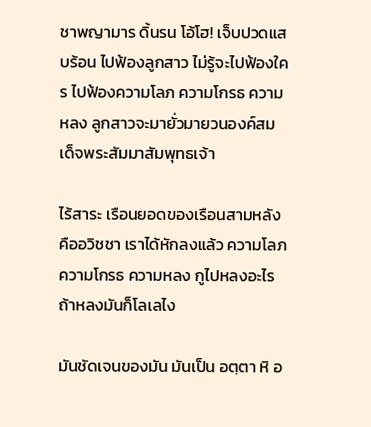ชาพญามาร ดิ้นรน โอ้โฮ! เจ็บปวดแสบร้อน ไปฟ้องลูกสาว ไม่รู้จะไปฟ้องใคร ไปฟ้องความโลภ ความโกรธ ความหลง ลูกสาวจะมายั่วมายวนองค์สมเด็จพระสัมมาสัมพุทธเจ้า

ไร้สาระ เรือนยอดของเรือนสามหลังคืออวิชชา เราได้หักลงแล้ว ความโลภ ความโกรธ ความหลง กูไปหลงอะไร ถ้าหลงมันก็โลเลไง

มันชัดเจนของมัน มันเป็น อตฺตา หิ อ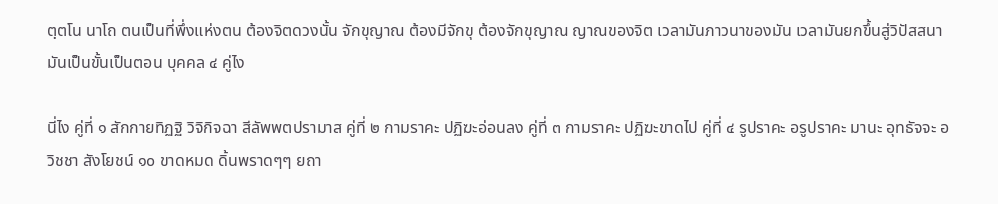ตฺตโน นาโถ ตนเป็นที่พึ่งแห่งตน ต้องจิตดวงนั้น จักขุญาณ ต้องมีจักขุ ต้องจักขุญาณ ญาณของจิต เวลามันภาวนาของมัน เวลามันยกขึ้นสู่วิปัสสนา มันเป็นขั้นเป็นตอน บุคคล ๔ คู่ไง

นี่ไง คู่ที่ ๑ สักกายทิฏฐิ วิจิกิจฉา สีลัพพตปรามาส คู่ที่ ๒ กามราคะ ปฏิฆะอ่อนลง คู่ที่ ๓ กามราคะ ปฏิฆะขาดไป คู่ที่ ๔ รูปราคะ อรูปราคะ มานะ อุทธัจจะ อวิชชา สังโยชน์ ๑๐ ขาดหมด ดิ้นพราดๆๆ ยถา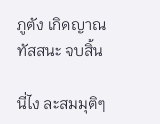ภูตัง เกิดญาณทัสสนะ จบสิ้น

นี่ไง ละสมมุติๆ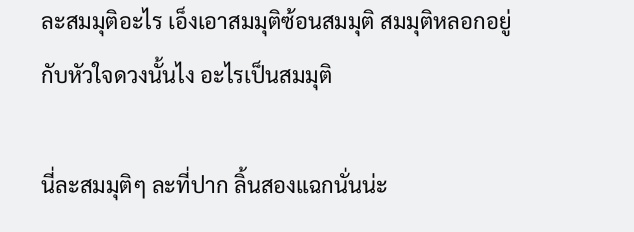ละสมมุติอะไร เอ็งเอาสมมุติซ้อนสมมุติ สมมุติหลอกอยู่กับหัวใจดวงนั้นไง อะไรเป็นสมมุติ

นี่ละสมมุติๆ ละที่ปาก ลิ้นสองแฉกนั่นน่ะ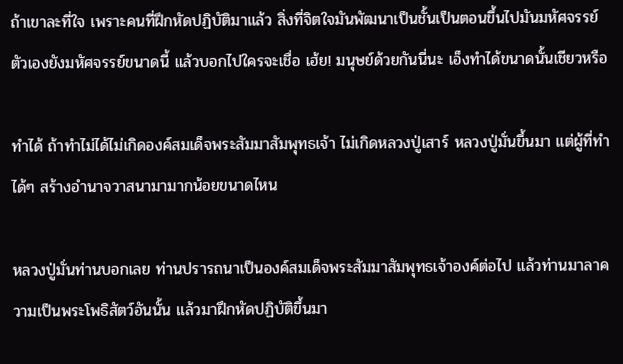ถ้าเขาละที่ใจ เพราะคนที่ฝึกหัดปฏิบัติมาแล้ว สิ่งที่จิตใจมันพัฒนาเป็นชั้นเป็นตอนขึ้นไปมันมหัศจรรย์ ตัวเองยังมหัศจรรย์ขนาดนี้ แล้วบอกไปใครจะเชื่อ เฮ้ย! มนุษย์ด้วยกันนี่นะ เอ็งทำได้ขนาดนั้นเชียวหรือ

ทำได้ ถ้าทำไม่ได้ไม่เกิดองค์สมเด็จพระสัมมาสัมพุทธเจ้า ไม่เกิดหลวงปู่เสาร์ หลวงปู่มั่นขึ้นมา แต่ผู้ที่ทำได้ๆ สร้างอำนาจวาสนามามากน้อยขนาดไหน

หลวงปู่มั่นท่านบอกเลย ท่านปรารถนาเป็นองค์สมเด็จพระสัมมาสัมพุทธเจ้าองค์ต่อไป แล้วท่านมาลาความเป็นพระโพธิสัตว์อันนั้น แล้วมาฝึกหัดปฏิบัติขึ้นมา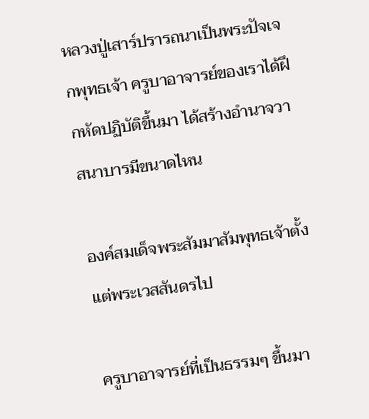หลวงปู่เสาร์ปรารถนาเป็นพระปัจเจกพุทธเจ้า ครูบาอาจารย์ของเราได้ฝึกหัดปฏิบัติขึ้นมา ได้สร้างอำนาจวาสนาบารมีขนาดไหน

องค์สมเด็จพระสัมมาสัมพุทธเจ้าตั้งแต่พระเวสสันดรไป

ครูบาอาจารย์ที่เป็นธรรมๆ ขึ้นมา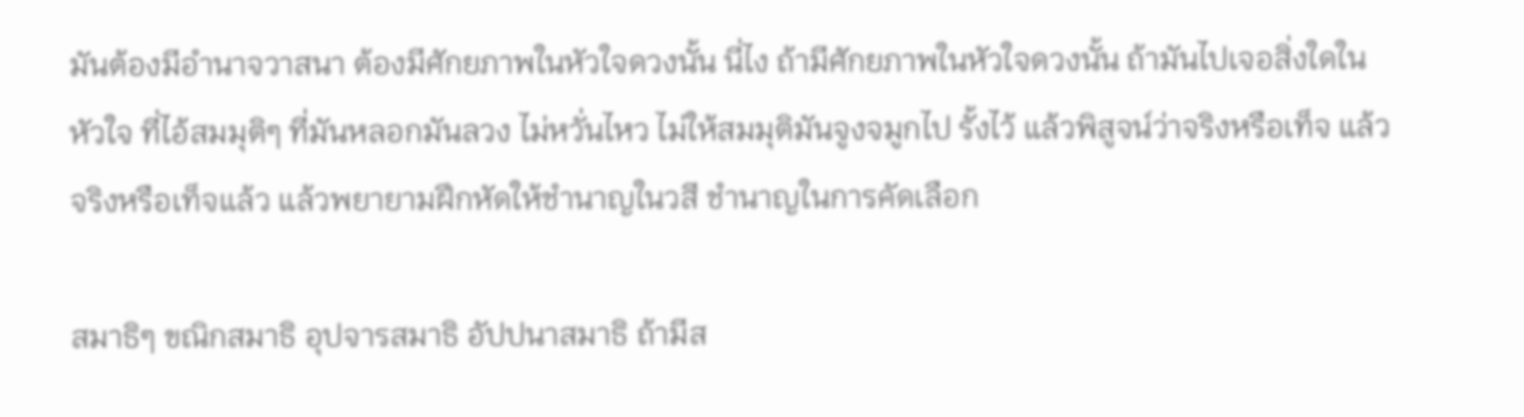มันต้องมีอำนาจวาสนา ต้องมีศักยภาพในหัวใจดวงนั้น นี่ไง ถ้ามีศักยภาพในหัวใจดวงนั้น ถ้ามันไปเจอสิ่งใดในหัวใจ ที่ไอ้สมมุติๆ ที่มันหลอกมันลวง ไม่หวั่นไหว ไม่ให้สมมุติมันจูงจมูกไป รั้งไว้ แล้วพิสูจน์ว่าจริงหรือเท็จ แล้วจริงหรือเท็จแล้ว แล้วพยายามฝึกหัดให้ชำนาญในวสี ชำนาญในการคัดเลือก

สมาธิๆ ขณิกสมาธิ อุปจารสมาธิ อัปปนาสมาธิ ถ้ามีส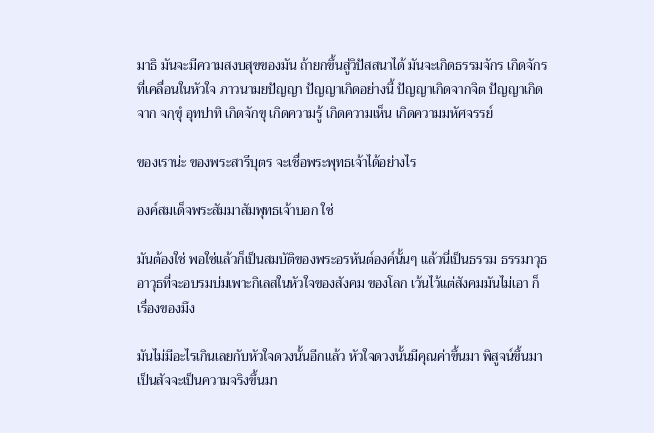มาธิ มันจะมีความสงบสุขของมัน ถ้ายกขึ้นสู่วิปัสสนาได้ มันจะเกิดธรรมจักร เกิดจักรที่เคลื่อนในหัวใจ ภาวนามยปัญญา ปัญญาเกิดอย่างนี้ ปัญญาเกิดจากจิต ปัญญาเกิดจาก จกฺขุํ อุทปาทิ เกิดจักขุ เกิดความรู้ เกิดความเห็น เกิดความมหัศจรรย์

ของเราน่ะ ของพระสารีบุตร จะเชื่อพระพุทธเจ้าได้อย่างไร

องค์สมเด็จพระสัมมาสัมพุทธเจ้าบอก ใช่

มันต้องใช่ พอใช่แล้วก็เป็นสมบัติของพระอรหันต์องค์นั้นๆ แล้วนี่เป็นธรรม ธรรมาวุธ อาวุธที่จะอบรมบ่มเพาะกิเลสในหัวใจของสังคม ของโลก เว้นไว้แต่สังคมมันไม่เอา ก็เรื่องของมึง

มันไม่มีอะไรเกินเลยกับหัวใจดวงนั้นอีกแล้ว หัวใจดวงนั้นมีคุณค่าขึ้นมา พิสูจน์ขึ้นมาเป็นสัจจะเป็นความจริงขึ้นมา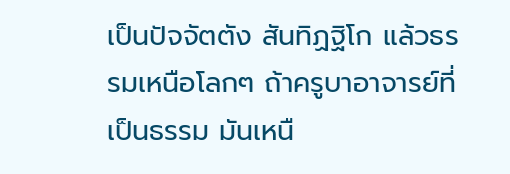เป็นปัจจัตตัง สันทิฏฐิโก แล้วธรรมเหนือโลกๆ ถ้าครูบาอาจารย์ที่เป็นธรรม มันเหนื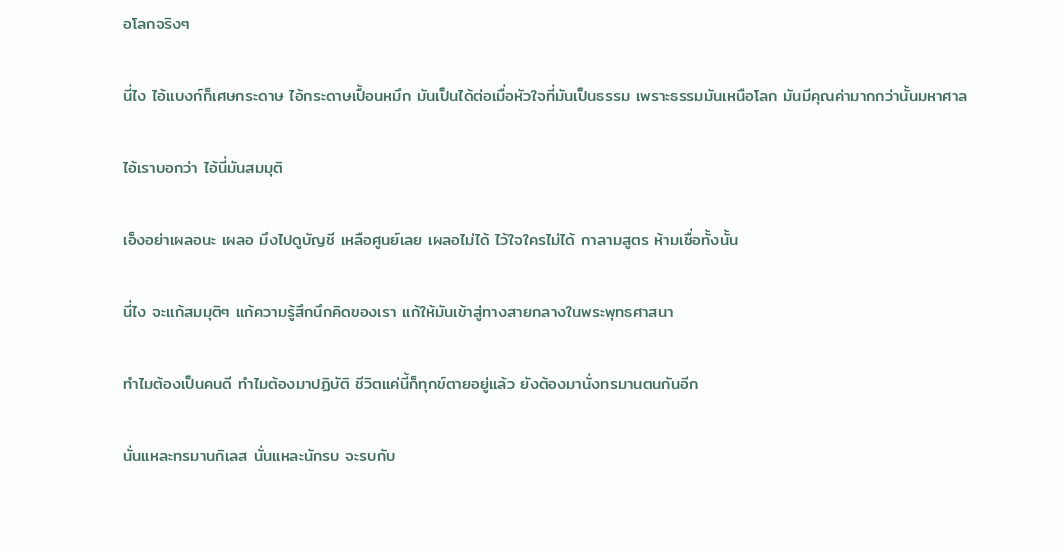อโลกจริงๆ

นี่ไง ไอ้แบงก์ก็เศษกระดาษ ไอ้กระดาษเปื้อนหมึก มันเป็นได้ต่อเมื่อหัวใจที่มันเป็นธรรม เพราะธรรมมันเหนือโลก มันมีคุณค่ามากกว่านั้นมหาศาล

ไอ้เราบอกว่า ไอ้นี่มันสมมุติ

เอ็งอย่าเผลอนะ เผลอ มึงไปดูบัญชี เหลือศูนย์เลย เผลอไม่ได้ ไว้ใจใครไม่ได้ กาลามสูตร ห้ามเชื่อทั้งนั้น

นี่ไง จะแก้สมมุติๆ แก้ความรู้สึกนึกคิดของเรา แก้ให้มันเข้าสู่ทางสายกลางในพระพุทธศาสนา

ทำไมต้องเป็นคนดี ทำไมต้องมาปฏิบัติ ชีวิตแค่นี้ก็ทุกข์ตายอยู่แล้ว ยังต้องมานั่งทรมานตนกันอีก

นั่นแหละทรมานกิเลส นั่นแหละนักรบ จะรบกับ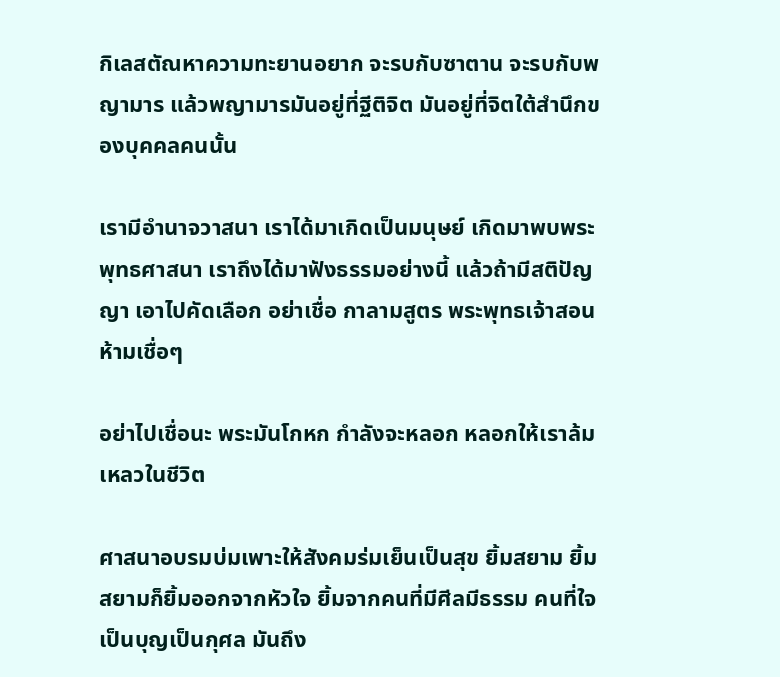กิเลสตัณหาความทะยานอยาก จะรบกับซาตาน จะรบกับพญามาร แล้วพญามารมันอยู่ที่ฐีติจิต มันอยู่ที่จิตใต้สำนึกของบุคคลคนนั้น

เรามีอำนาจวาสนา เราได้มาเกิดเป็นมนุษย์ เกิดมาพบพระพุทธศาสนา เราถึงได้มาฟังธรรมอย่างนี้ แล้วถ้ามีสติปัญญา เอาไปคัดเลือก อย่าเชื่อ กาลามสูตร พระพุทธเจ้าสอนห้ามเชื่อๆ

อย่าไปเชื่อนะ พระมันโกหก กำลังจะหลอก หลอกให้เราล้มเหลวในชีวิต

ศาสนาอบรมบ่มเพาะให้สังคมร่มเย็นเป็นสุข ยิ้มสยาม ยิ้มสยามก็ยิ้มออกจากหัวใจ ยิ้มจากคนที่มีศีลมีธรรม คนที่ใจเป็นบุญเป็นกุศล มันถึง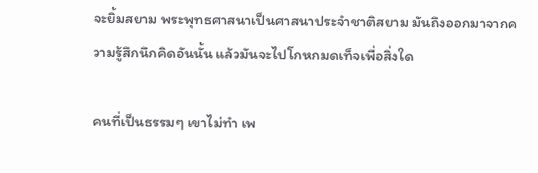จะยิ้มสยาม พระพุทธศาสนาเป็นศาสนาประจำชาติสยาม มันถึงออกมาจากความรู้สึกนึกคิดอันนั้น แล้วมันจะไปโกหกมดเท็จเพื่อสิ่งใด

คนที่เป็นธรรมๆ เขาไม่ทำ เพ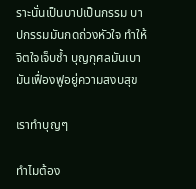ราะนั่นเป็นบาปเป็นกรรม บาปกรรมมันกดถ่วงหัวใจ ทำให้จิตใจเจ็บช้ำ บุญกุศลมันเบา มันเฟื่องฟูอยู่ความสงบสุข

เราทำบุญๆ

ทำไมต้อง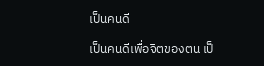เป็นคนดี

เป็นคนดีเพื่อจิตของตน เป็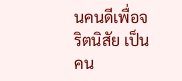นคนดีเพื่อจริตนิสัย เป็นคน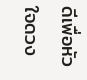ดีเพื่อหัวใจดวง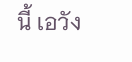นี้ เอวัง